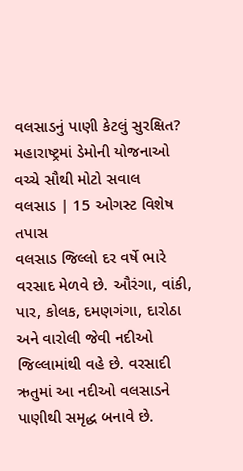વલસાડનું પાણી કેટલું સુરક્ષિત? મહારાષ્ટ્રમાં ડેમોની યોજનાઓ વચ્ચે સૌથી મોટો સવાલ
વલસાડ | 15 ઓગસ્ટ વિશેષ તપાસ
વલસાડ જિલ્લો દર વર્ષે ભારે વરસાદ મેળવે છે. ઔરંગા, વાંકી, પાર, કોલક, દમણગંગા, દારોઠા અને વારોલી જેવી નદીઓ જિલ્લામાંથી વહે છે. વરસાદી ઋતુમાં આ નદીઓ વલસાડને પાણીથી સમૃદ્ધ બનાવે છે.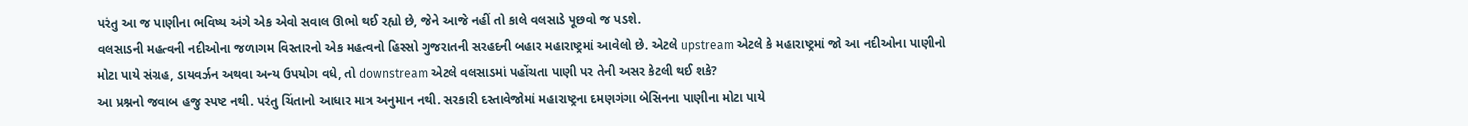પરંતુ આ જ પાણીના ભવિષ્ય અંગે એક એવો સવાલ ઊભો થઈ રહ્યો છે, જેને આજે નહીં તો કાલે વલસાડે પૂછવો જ પડશે.
વલસાડની મહત્વની નદીઓના જળાગમ વિસ્તારનો એક મહત્વનો હિસ્સો ગુજરાતની સરહદની બહાર મહારાષ્ટ્રમાં આવેલો છે. એટલે upstream એટલે કે મહારાષ્ટ્રમાં જો આ નદીઓના પાણીનો મોટા પાયે સંગ્રહ, ડાયવર્ઝન અથવા અન્ય ઉપયોગ વધે, તો downstream એટલે વલસાડમાં પહોંચતા પાણી પર તેની અસર કેટલી થઈ શકે?
આ પ્રશ્નનો જવાબ હજુ સ્પષ્ટ નથી. પરંતુ ચિંતાનો આધાર માત્ર અનુમાન નથી. સરકારી દસ્તાવેજોમાં મહારાષ્ટ્રના દમણગંગા બેસિનના પાણીના મોટા પાયે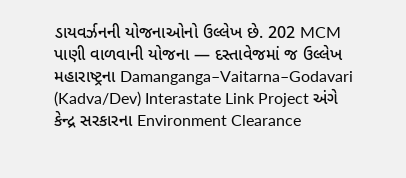ડાયવર્ઝનની યોજનાઓનો ઉલ્લેખ છે. 202 MCM પાણી વાળવાની યોજના — દસ્તાવેજમાં જ ઉલ્લેખ
મહારાષ્ટ્રના Damanganga–Vaitarna–Godavari (Kadva/Dev) Interastate Link Project અંગે કેન્દ્ર સરકારના Environment Clearance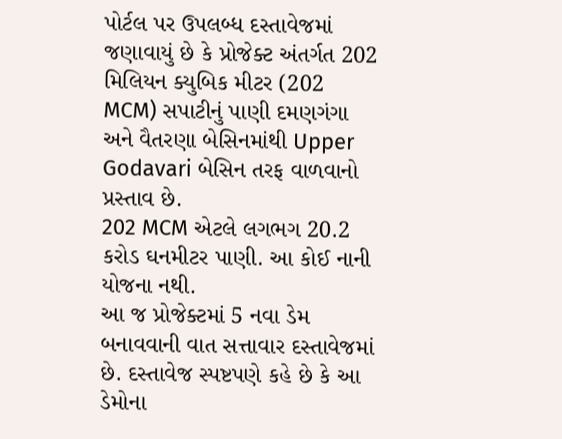પોર્ટલ પર ઉપલબ્ધ દસ્તાવેજમાં જણાવાયું છે કે પ્રોજેક્ટ અંતર્ગત 202 મિલિયન ક્યુબિક મીટર (202 MCM) સપાટીનું પાણી દમણગંગા અને વૈતરણા બેસિનમાંથી Upper Godavari બેસિન તરફ વાળવાનો પ્રસ્તાવ છે.
202 MCM એટલે લગભગ 20.2 કરોડ ઘનમીટર પાણી. આ કોઈ નાની યોજના નથી.
આ જ પ્રોજેક્ટમાં 5 નવા ડેમ બનાવવાની વાત સત્તાવાર દસ્તાવેજમાં છે. દસ્તાવેજ સ્પષ્ટપણે કહે છે કે આ ડેમોના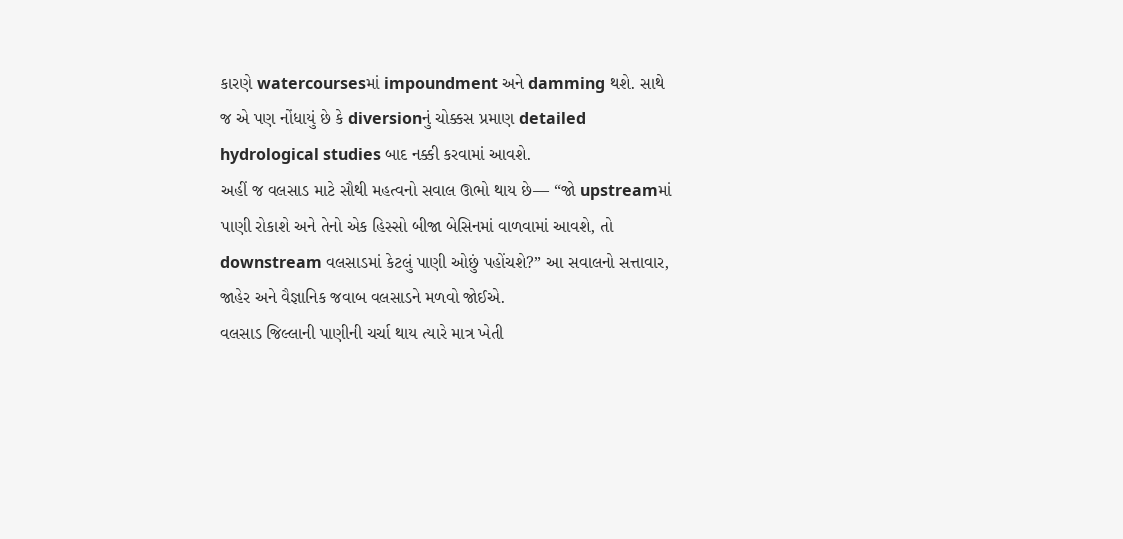કારણે watercoursesમાં impoundment અને damming થશે. સાથે જ એ પણ નોંધાયું છે કે diversionનું ચોક્કસ પ્રમાણ detailed hydrological studies બાદ નક્કી કરવામાં આવશે.
અહીં જ વલસાડ માટે સૌથી મહત્વનો સવાલ ઊભો થાય છે— “જો upstreamમાં પાણી રોકાશે અને તેનો એક હિસ્સો બીજા બેસિનમાં વાળવામાં આવશે, તો downstream વલસાડમાં કેટલું પાણી ઓછું પહોંચશે?” આ સવાલનો સત્તાવાર, જાહેર અને વૈજ્ઞાનિક જવાબ વલસાડને મળવો જોઈએ.
વલસાડ જિલ્લાની પાણીની ચર્ચા થાય ત્યારે માત્ર ખેતી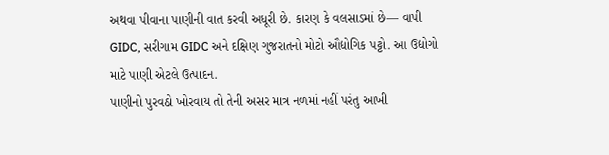અથવા પીવાના પાણીની વાત કરવી અધૂરી છે. કારણ કે વલસાડમાં છે— વાપી GIDC, સરીગામ GIDC અને દક્ષિણ ગુજરાતનો મોટો ઔદ્યોગિક પટ્ટો. આ ઉદ્યોગો માટે પાણી એટલે ઉત્પાદન.
પાણીનો પુરવઠો ખોરવાય તો તેની અસર માત્ર નળમાં નહીં પરંતુ આખી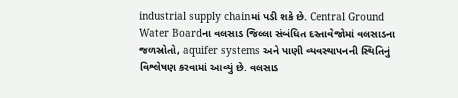industrial supply chainમાં પડી શકે છે. Central Ground Water Boardના વલસાડ જિલ્લા સંબંધિત દસ્તાવેજોમાં વલસાડના જળસ્રોતો, aquifer systems અને પાણી વ્યવસ્થાપનની સ્થિતિનું વિશ્લેષણ કરવામાં આવ્યું છે. વલસાડ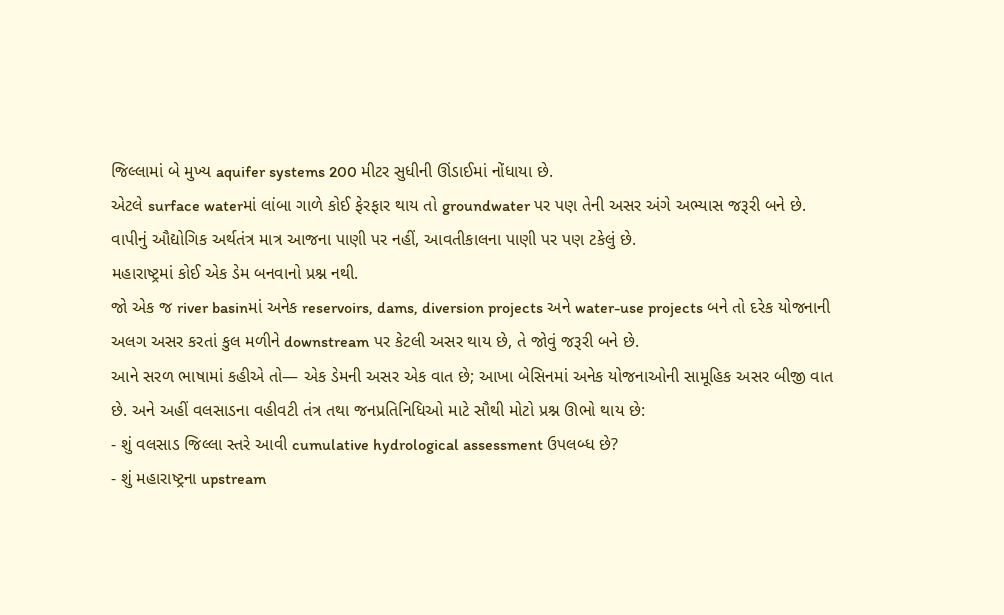જિલ્લામાં બે મુખ્ય aquifer systems 200 મીટર સુધીની ઊંડાઈમાં નોંધાયા છે.
એટલે surface waterમાં લાંબા ગાળે કોઈ ફેરફાર થાય તો groundwater પર પણ તેની અસર અંગે અભ્યાસ જરૂરી બને છે. વાપીનું ઔદ્યોગિક અર્થતંત્ર માત્ર આજના પાણી પર નહીં, આવતીકાલના પાણી પર પણ ટકેલું છે.
મહારાષ્ટ્રમાં કોઈ એક ડેમ બનવાનો પ્રશ્ન નથી.
જો એક જ river basinમાં અનેક reservoirs, dams, diversion projects અને water-use projects બને તો દરેક યોજનાની અલગ અસર કરતાં કુલ મળીને downstream પર કેટલી અસર થાય છે, તે જોવું જરૂરી બને છે.
આને સરળ ભાષામાં કહીએ તો— એક ડેમની અસર એક વાત છે; આખા બેસિનમાં અનેક યોજનાઓની સામૂહિક અસર બીજી વાત છે. અને અહીં વલસાડના વહીવટી તંત્ર તથા જનપ્રતિનિધિઓ માટે સૌથી મોટો પ્રશ્ન ઊભો થાય છે:
- શું વલસાડ જિલ્લા સ્તરે આવી cumulative hydrological assessment ઉપલબ્ધ છે?
- શું મહારાષ્ટ્રના upstream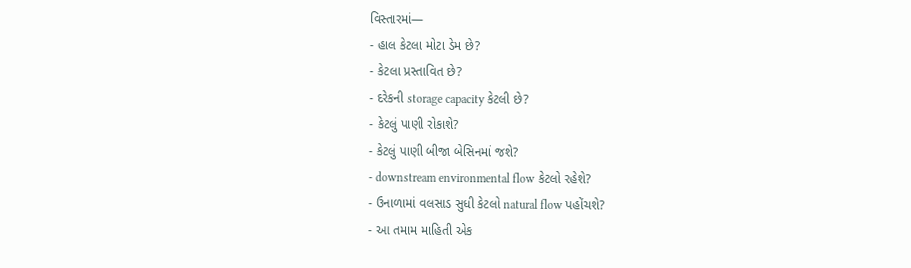વિસ્તારમાં—
- હાલ કેટલા મોટા ડેમ છે?
- કેટલા પ્રસ્તાવિત છે?
- દરેકની storage capacity કેટલી છે?
- કેટલું પાણી રોકાશે?
- કેટલું પાણી બીજા બેસિનમાં જશે?
- downstream environmental flow કેટલો રહેશે?
- ઉનાળામાં વલસાડ સુધી કેટલો natural flow પહોંચશે?
- આ તમામ માહિતી એક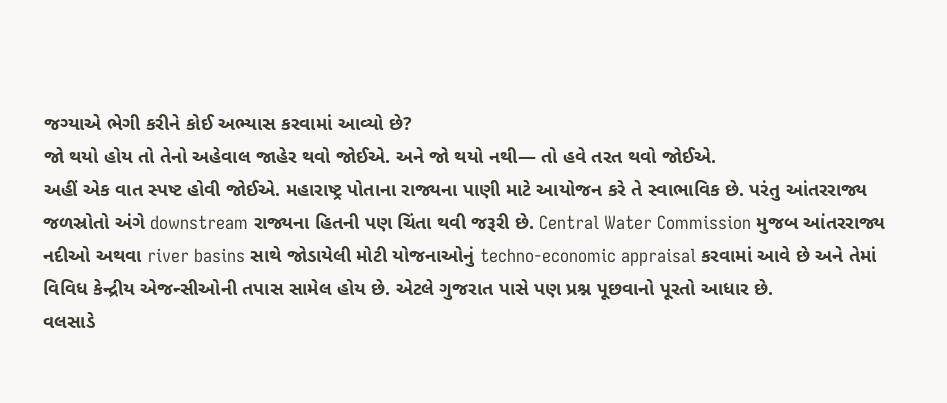જગ્યાએ ભેગી કરીને કોઈ અભ્યાસ કરવામાં આવ્યો છે?
જો થયો હોય તો તેનો અહેવાલ જાહેર થવો જોઈએ. અને જો થયો નથી— તો હવે તરત થવો જોઈએ.
અહીં એક વાત સ્પષ્ટ હોવી જોઈએ. મહારાષ્ટ્ર પોતાના રાજ્યના પાણી માટે આયોજન કરે તે સ્વાભાવિક છે. પરંતુ આંતરરાજ્ય જળસ્રોતો અંગે downstream રાજ્યના હિતની પણ ચિંતા થવી જરૂરી છે. Central Water Commission મુજબ આંતરરાજ્ય નદીઓ અથવા river basins સાથે જોડાયેલી મોટી યોજનાઓનું techno-economic appraisal કરવામાં આવે છે અને તેમાં વિવિધ કેન્દ્રીય એજન્સીઓની તપાસ સામેલ હોય છે. એટલે ગુજરાત પાસે પણ પ્રશ્ન પૂછવાનો પૂરતો આધાર છે.
વલસાડે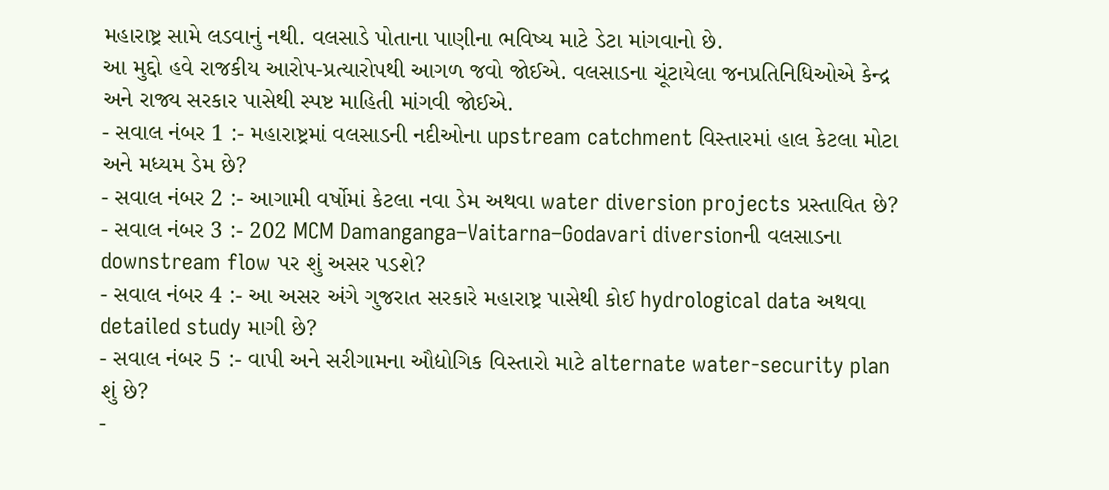મહારાષ્ટ્ર સામે લડવાનું નથી. વલસાડે પોતાના પાણીના ભવિષ્ય માટે ડેટા માંગવાનો છે.
આ મુદ્દો હવે રાજકીય આરોપ-પ્રત્યારોપથી આગળ જવો જોઈએ. વલસાડના ચૂંટાયેલા જનપ્રતિનિધિઓએ કેન્દ્ર અને રાજ્ય સરકાર પાસેથી સ્પષ્ટ માહિતી માંગવી જોઈએ.
- સવાલ નંબર 1 :- મહારાષ્ટ્રમાં વલસાડની નદીઓના upstream catchment વિસ્તારમાં હાલ કેટલા મોટા અને મધ્યમ ડેમ છે?
- સવાલ નંબર 2 :- આગામી વર્ષોમાં કેટલા નવા ડેમ અથવા water diversion projects પ્રસ્તાવિત છે?
- સવાલ નંબર 3 :- 202 MCM Damanganga–Vaitarna–Godavari diversionની વલસાડના downstream flow પર શું અસર પડશે?
- સવાલ નંબર 4 :- આ અસર અંગે ગુજરાત સરકારે મહારાષ્ટ્ર પાસેથી કોઈ hydrological data અથવા detailed study માગી છે?
- સવાલ નંબર 5 :- વાપી અને સરીગામના ઔદ્યોગિક વિસ્તારો માટે alternate water-security plan શું છે?
-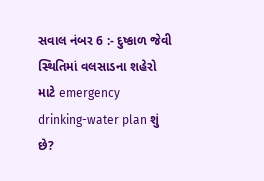સવાલ નંબર 6 :- દુષ્કાળ જેવી સ્થિતિમાં વલસાડના શહેરો માટે emergency drinking-water plan શું છે?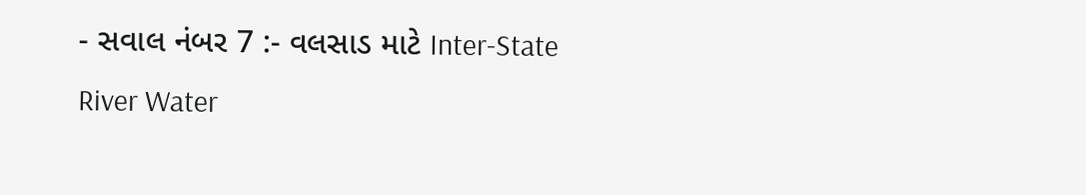- સવાલ નંબર 7 :- વલસાડ માટે Inter-State River Water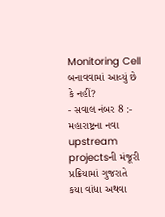Monitoring Cell બનાવવામાં આવ્યું છે કે નહીં?
- સવાલ નંબર 8 :- મહારાષ્ટ્રના નવા upstream projectsની મંજૂરી પ્રક્રિયામાં ગુજરાતે કયા વાંધા અથવા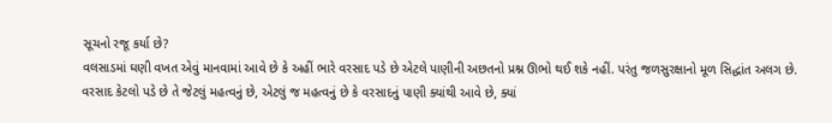સૂચનો રજૂ કર્યા છે?
વલસાડમાં ઘણી વખત એવું માનવામાં આવે છે કે અહીં ભારે વરસાદ પડે છે એટલે પાણીની અછતનો પ્રશ્ન ઊભો થઈ શકે નહીં. પરંતુ જળસુરક્ષાનો મૂળ સિદ્ધાંત અલગ છે. વરસાદ કેટલો પડે છે તે જેટલું મહત્વનું છે, એટલું જ મહત્વનું છે કે વરસાદનું પાણી ક્યાંથી આવે છે, ક્યાં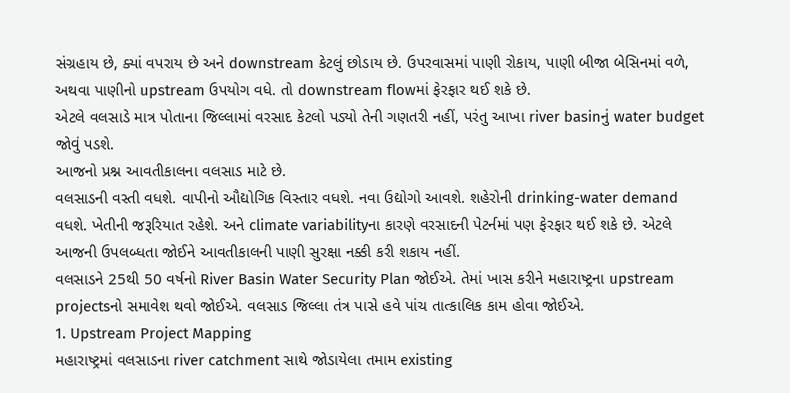સંગ્રહાય છે, ક્યાં વપરાય છે અને downstream કેટલું છોડાય છે. ઉપરવાસમાં પાણી રોકાય, પાણી બીજા બેસિનમાં વળે, અથવા પાણીનો upstream ઉપયોગ વધે. તો downstream flowમાં ફેરફાર થઈ શકે છે.
એટલે વલસાડે માત્ર પોતાના જિલ્લામાં વરસાદ કેટલો પડ્યો તેની ગણતરી નહીં, પરંતુ આખા river basinનું water budget જોવું પડશે.
આજનો પ્રશ્ન આવતીકાલના વલસાડ માટે છે.
વલસાડની વસ્તી વધશે. વાપીનો ઔદ્યોગિક વિસ્તાર વધશે. નવા ઉદ્યોગો આવશે. શહેરોની drinking-water demand વધશે. ખેતીની જરૂરિયાત રહેશે. અને climate variabilityના કારણે વરસાદની પેટર્નમાં પણ ફેરફાર થઈ શકે છે. એટલે આજની ઉપલબ્ધતા જોઈને આવતીકાલની પાણી સુરક્ષા નક્કી કરી શકાય નહીં.
વલસાડને 25થી 50 વર્ષનો River Basin Water Security Plan જોઈએ. તેમાં ખાસ કરીને મહારાષ્ટ્રના upstream projectsનો સમાવેશ થવો જોઈએ. વલસાડ જિલ્લા તંત્ર પાસે હવે પાંચ તાત્કાલિક કામ હોવા જોઈએ.
1. Upstream Project Mapping
મહારાષ્ટ્રમાં વલસાડના river catchment સાથે જોડાયેલા તમામ existing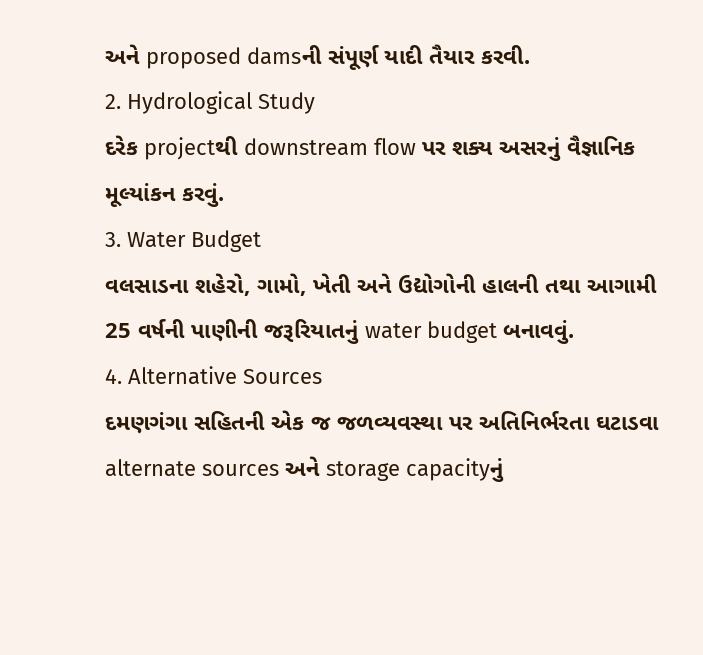અને proposed damsની સંપૂર્ણ યાદી તૈયાર કરવી.
2. Hydrological Study
દરેક projectથી downstream flow પર શક્ય અસરનું વૈજ્ઞાનિક મૂલ્યાંકન કરવું.
3. Water Budget
વલસાડના શહેરો, ગામો, ખેતી અને ઉદ્યોગોની હાલની તથા આગામી 25 વર્ષની પાણીની જરૂરિયાતનું water budget બનાવવું.
4. Alternative Sources
દમણગંગા સહિતની એક જ જળવ્યવસ્થા પર અતિનિર્ભરતા ઘટાડવા alternate sources અને storage capacityનું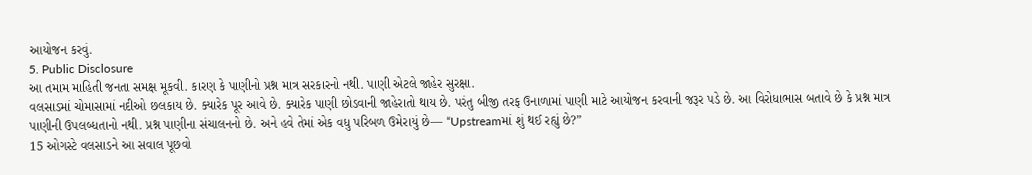આયોજન કરવું.
5. Public Disclosure
આ તમામ માહિતી જનતા સમક્ષ મૂકવી. કારણ કે પાણીનો પ્રશ્ન માત્ર સરકારનો નથી. પાણી એટલે જાહેર સુરક્ષા.
વલસાડમાં ચોમાસામાં નદીઓ છલકાય છે. ક્યારેક પૂર આવે છે. ક્યારેક પાણી છોડવાની જાહેરાતો થાય છે. પરંતુ બીજી તરફ ઉનાળામાં પાણી માટે આયોજન કરવાની જરૂર પડે છે. આ વિરોધાભાસ બતાવે છે કે પ્રશ્ન માત્ર પાણીની ઉપલબ્ધતાનો નથી. પ્રશ્ન પાણીના સંચાલનનો છે. અને હવે તેમાં એક વધુ પરિબળ ઉમેરાયું છે— “Upstreamમાં શું થઈ રહ્યું છે?”
15 ઓગસ્ટે વલસાડને આ સવાલ પૂછવો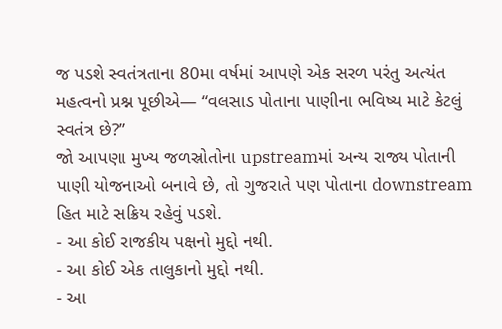જ પડશે સ્વતંત્રતાના 80મા વર્ષમાં આપણે એક સરળ પરંતુ અત્યંત મહત્વનો પ્રશ્ન પૂછીએ— “વલસાડ પોતાના પાણીના ભવિષ્ય માટે કેટલું સ્વતંત્ર છે?”
જો આપણા મુખ્ય જળસ્રોતોના upstreamમાં અન્ય રાજ્ય પોતાની પાણી યોજનાઓ બનાવે છે, તો ગુજરાતે પણ પોતાના downstream હિત માટે સક્રિય રહેવું પડશે.
- આ કોઈ રાજકીય પક્ષનો મુદ્દો નથી.
- આ કોઈ એક તાલુકાનો મુદ્દો નથી.
- આ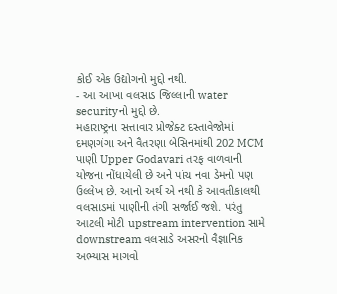કોઈ એક ઉદ્યોગનો મુદ્દો નથી.
- આ આખા વલસાડ જિલ્લાની water securityનો મુદ્દો છે.
મહારાષ્ટ્રના સત્તાવાર પ્રોજેક્ટ દસ્તાવેજોમાં દમણગંગા અને વૈતરણા બેસિનમાંથી 202 MCM પાણી Upper Godavari તરફ વાળવાની યોજના નોંધાયેલી છે અને પાંચ નવા ડેમનો પણ ઉલ્લેખ છે. આનો અર્થ એ નથી કે આવતીકાલથી વલસાડમાં પાણીની તંગી સર્જાઈ જશે. પરંતુ આટલી મોટી upstream intervention સામે downstream વલસાડે અસરનો વૈજ્ઞાનિક અભ્યાસ માગવો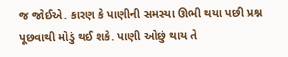જ જોઈએ. કારણ કે પાણીની સમસ્યા ઊભી થયા પછી પ્રશ્ન પૂછવાથી મોડું થઈ શકે. પાણી ઓછું થાય તે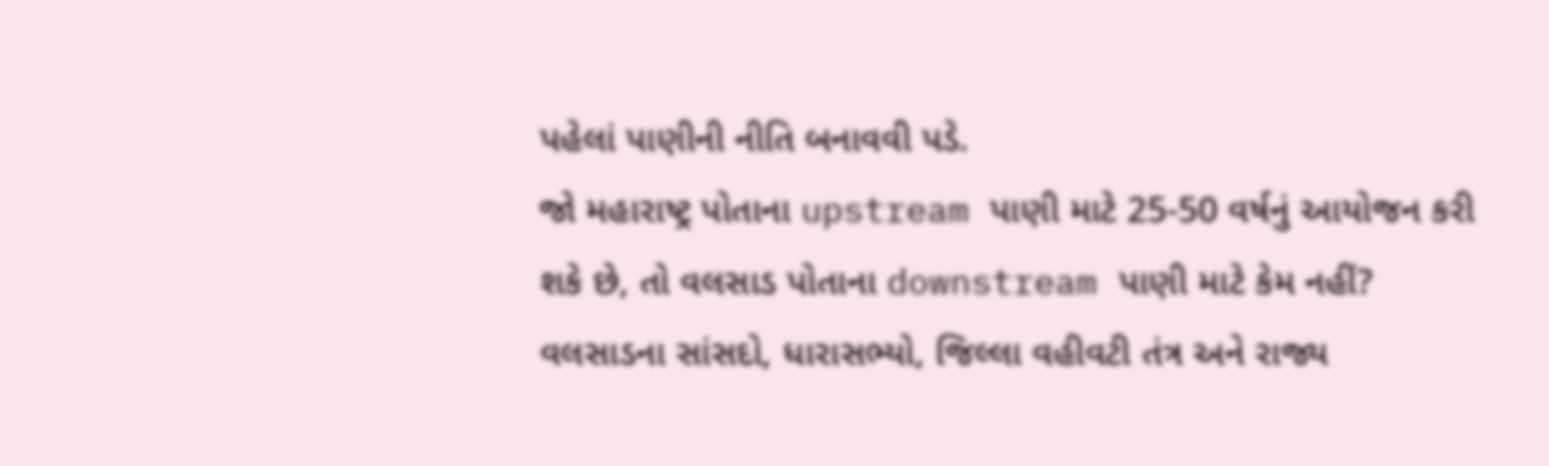પહેલાં પાણીની નીતિ બનાવવી પડે.
જો મહારાષ્ટ્ર પોતાના upstream પાણી માટે 25-50 વર્ષનું આયોજન કરી શકે છે, તો વલસાડ પોતાના downstream પાણી માટે કેમ નહીં? વલસાડના સાંસદો, ધારાસભ્યો, જિલ્લા વહીવટી તંત્ર અને રાજ્ય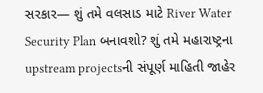સરકાર— શું તમે વલસાડ માટે River Water Security Plan બનાવશો? શું તમે મહારાષ્ટ્રના upstream projectsની સંપૂર્ણ માહિતી જાહેર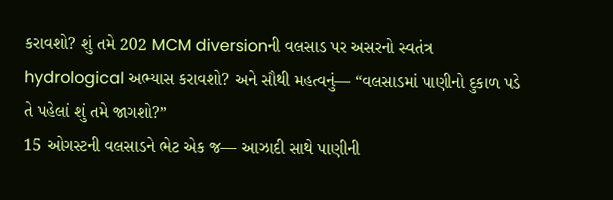કરાવશો? શું તમે 202 MCM diversionની વલસાડ પર અસરનો સ્વતંત્ર hydrological અભ્યાસ કરાવશો? અને સૌથી મહત્વનું— “વલસાડમાં પાણીનો દુકાળ પડે તે પહેલાં શું તમે જાગશો?”
15 ઓગસ્ટની વલસાડને ભેટ એક જ— આઝાદી સાથે પાણીની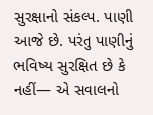સુરક્ષાનો સંકલ્પ. પાણી આજે છે. પરંતુ પાણીનું ભવિષ્ય સુરક્ષિત છે કે નહીં— એ સવાલનો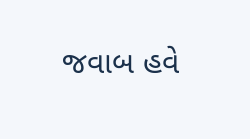જવાબ હવે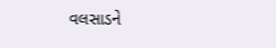વલસાડને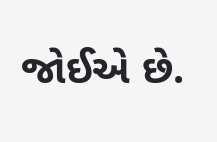જોઈએ છે.